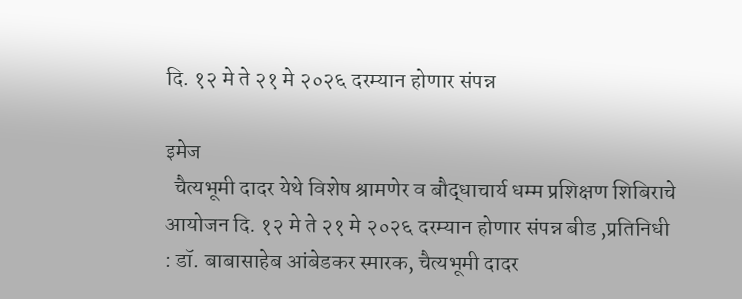दि. १२ मे ते २१ मे २०२६ दरम्यान होणार संपन्न

इमेज
  चैत्यभूमी दादर येथे विशेष श्रामणेर व बौद्धाचार्य धम्म प्रशिक्षण शिबिराचे आयोजन दि. १२ मे ते २१ मे २०२६ दरम्यान होणार संपन्न बीड ,प्रतिनिधी : डॉ. बाबासाहेब आंबेडकर स्मारक, चैत्यभूमी दादर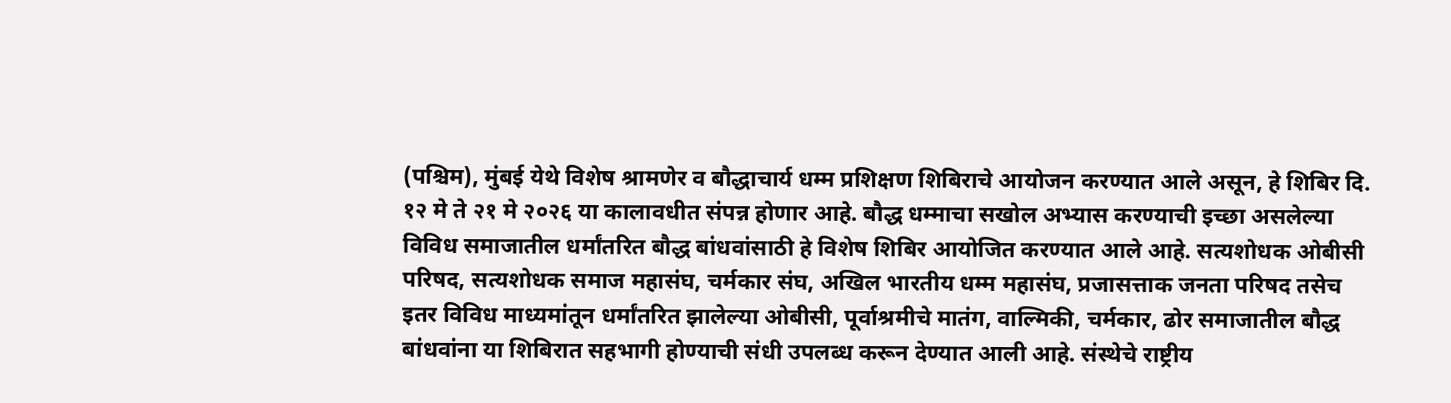(पश्चिम), मुंबई येथे विशेष श्रामणेर व बौद्धाचार्य धम्म प्रशिक्षण शिबिराचे आयोजन करण्यात आले असून, हे शिबिर दि. १२ मे ते २१ मे २०२६ या कालावधीत संपन्न होणार आहे. बौद्ध धम्माचा सखोल अभ्यास करण्याची इच्छा असलेल्या विविध समाजातील धर्मांतरित बौद्ध बांधवांसाठी हे विशेष शिबिर आयोजित करण्यात आले आहे. सत्यशोधक ओबीसी परिषद, सत्यशोधक समाज महासंघ, चर्मकार संघ, अखिल भारतीय धम्म महासंघ, प्रजासत्ताक जनता परिषद तसेच इतर विविध माध्यमांतून धर्मांतरित झालेल्या ओबीसी, पूर्वाश्रमीचे मातंग, वाल्मिकी, चर्मकार, ढोर समाजातील बौद्ध बांधवांना या शिबिरात सहभागी होण्याची संधी उपलब्ध करून देण्यात आली आहे. संस्थेचे राष्ट्रीय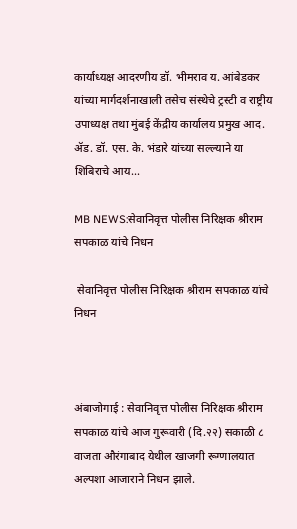कार्याध्यक्ष आदरणीय डॉ. भीमराव य. आंबेडकर यांच्या मार्गदर्शनाखाली तसेच संस्थेचे ट्रस्टी व राष्ट्रीय उपाध्यक्ष तथा मुंबई केंद्रीय कार्यालय प्रमुख आद. ॲड. डॉ. एस. के. भंडारे यांच्या सल्ल्याने या शिबिराचे आय...

MB NEWS:सेवानिवृत्त पोलीस निरिक्षक श्रीराम सपकाळ यांचे निधन

 सेवानिवृत्त पोलीस निरिक्षक श्रीराम सपकाळ यांचे निधन



अंबाजोगाई : सेवानिवृत्त पोलीस निरिक्षक श्रीराम सपकाळ यांचे आज गुरूवारी (दि.२२) सकाळी ८ वाजता औरंगाबाद येथील खाजगी रूग्णालयात अल्पशा आजाराने निधन झाले.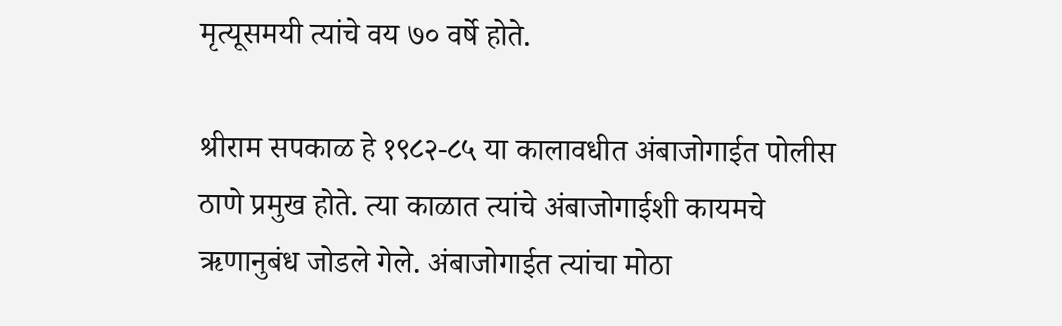मृत्यूसमयी त्यांचे वय ७० वर्षे होते.

श्रीराम सपकाळ हे १९८२-८५ या कालावधीत अंबाजोगाईत पोलीस ठाणे प्रमुख होते. त्या काळात त्यांचे अंबाजोगाईशी कायमचे ऋणानुबंध जोडले गेले. अंबाजोगाईत त्यांचा मोठा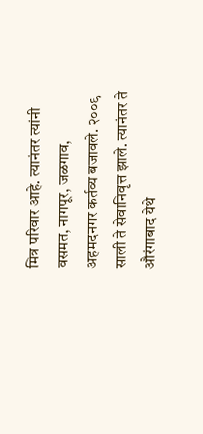मित्र परिवार आहे. त्यानंतर त्यांनी वसमत, नागपूर, जळगाव, अहमदनगर कर्तव्य बजावले. २००९ साली ते सेवानिवृत्त झाले. त्यानंतर ते औरंगाबाद येथे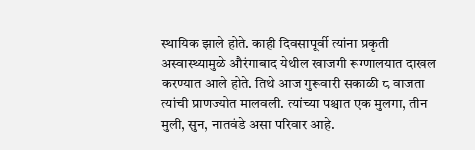स्थायिक झाले होते. काही दिवसापूर्वी त्यांना प्रकृती अस्वास्थ्यामुळे औरंगाबाद येथील खाजगी रूग्णालयात दाखल करण्यात आले होते. तिथे आज गुरूवारी सकाळी ८ वाजता त्यांची प्राणज्योत मालवली. त्यांच्या पश्चात एक मुलगा, तीन मुली, सुन, नातवंडे असा परिवार आहे.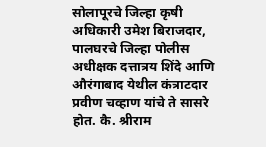सोलापूरचे जिल्हा कृषी अधिकारी उमेश बिराजदार, पालघरचे जिल्हा पोलीस अधीक्षक दत्तात्रय शिंदे आणि औरंगाबाद येथील कंत्राटदार प्रवीण चव्हाण यांचे ते सासरे होत. कै. श्रीराम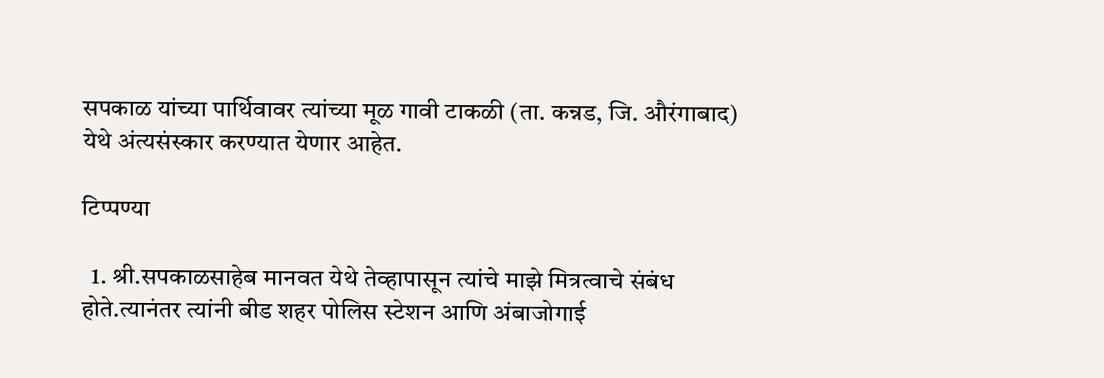सपकाळ यांच्या पार्थिवावर त्यांच्या मूळ गावी टाकळी (ता. कन्नड, जि. औरंगाबाद) येथे अंत्यसंस्कार करण्यात येणार आहेत.

टिप्पण्या

  1. श्री.सपकाळसाहेब मानवत येथे तेव्हापासून त्यांचे माझे मित्रत्वाचे संबंध होते.त्यानंतर त्यांनी बीड शहर पोलिस स्टेशन आणि अंबाजोगाई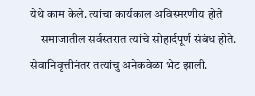येथे काम केले. त्यांचा कार्यकाल अविस्मरणीय होते
    समाजातील सर्वस्तरात त्यांचे सोहार्दपूर्ण संबंध होते. सेवानिवृत्तीनंतर तत्यांचु अनेकवेळा भेट झाली.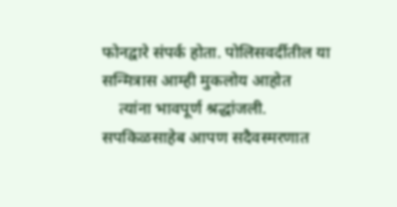फोनद्वारे संपर्क होता. पोलिसवर्दीतील या सन्मित्रास आम्ही मुकलोय आहोत
    त्यांना भावपूर्ण श्रद्धांजली. सपकिळसाहेब आपण सदैव‌स्मरणात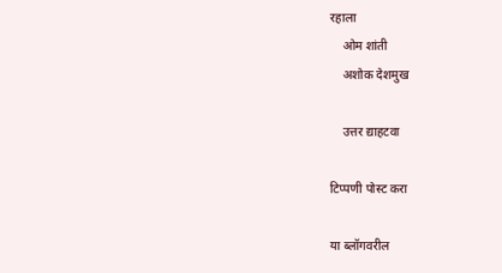रहाला
    ओम शांती
    अशोक देशमुख

    उत्तर द्याहटवा

टिप्पणी पोस्ट करा

या ब्लॉगवरील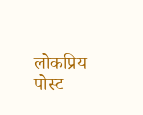लोकप्रिय पोस्ट